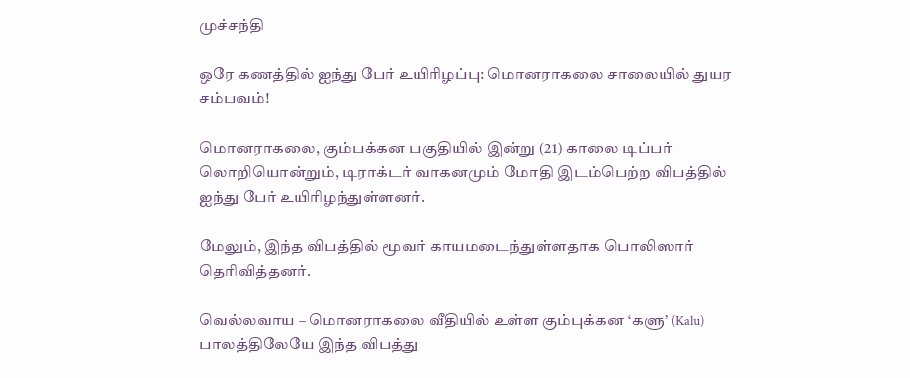முச்சந்தி

ஒரே கணத்தில் ஐந்து பேர் உயிரிழப்பு: மொனராகலை சாலையில் துயர சம்பவம்!

மொனராகலை, கும்பக்கன பகுதியில் இன்று (21) காலை டிப்பர் லொறியொன்றும், டிராக்டர் வாகனமும் மோதி இடம்பெற்ற விபத்தில் ஐந்து பேர் உயிரிழந்துள்ளனர்.

மேலும், இந்த விபத்தில் மூவர் காயமடைந்துள்ளதாக பொலிஸார் தெரிவித்தனர்.

வெல்லவாய – மொனராகலை வீதியில் உள்ள கும்புக்கன ‘களு’ (Kalu) பாலத்திலேயே இந்த விபத்து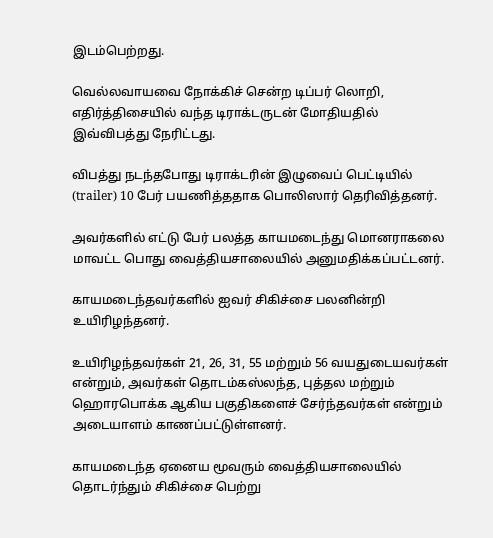இடம்பெற்றது.

வெல்லவாயவை நோக்கிச் சென்ற டிப்பர் லொறி, எதிர்த்திசையில் வந்த டிராக்டருடன் மோதியதில் இவ்விபத்து நேரிட்டது.

விபத்து நடந்தபோது டிராக்டரின் இழுவைப் பெட்டியில் (trailer) 10 பேர் பயணித்ததாக பொலிஸார் தெரிவித்தனர்.

அவர்களில் எட்டு பேர் பலத்த காயமடைந்து மொனராகலை மாவட்ட பொது வைத்தியசாலையில் அனுமதிக்கப்பட்டனர்.

காயமடைந்தவர்களில் ஐவர் சிகிச்சை பலனின்றி உயிரிழந்தனர்.

உயிரிழந்தவர்கள் 21, 26, 31, 55 மற்றும் 56 வயதுடையவர்கள் என்றும், அவர்கள் தொடம்கஸ்லந்த, புத்தல மற்றும் ஹொரபொக்க ஆகிய பகுதிகளைச் சேர்ந்தவர்கள் என்றும் அடையாளம் காணப்பட்டுள்ளனர்.

காயமடைந்த ஏனைய மூவரும் வைத்தியசாலையில் தொடர்ந்தும் சிகிச்சை பெற்று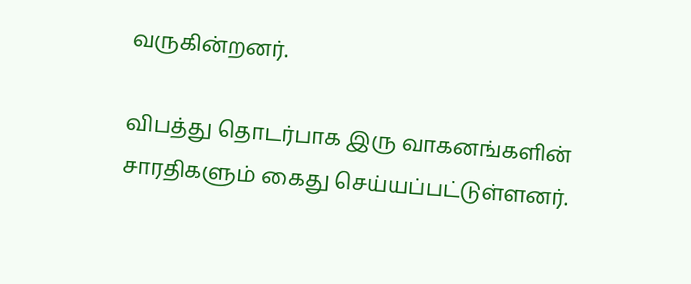வருகின்றனர்.

விபத்து தொடர்பாக இரு வாகனங்களின் சாரதிகளும் கைது செய்யப்பட்டுள்ளனர்.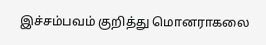இச்சம்பவம் குறித்து மொனராகலை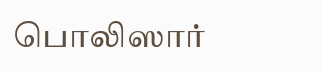பொலிஸார்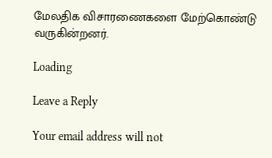மேலதிக விசாரணைகளை மேற்கொண்டு வருகின்றனர்.

Loading

Leave a Reply

Your email address will not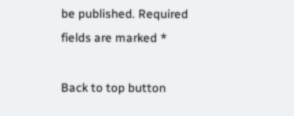be published. Required fields are marked *

Back to top button